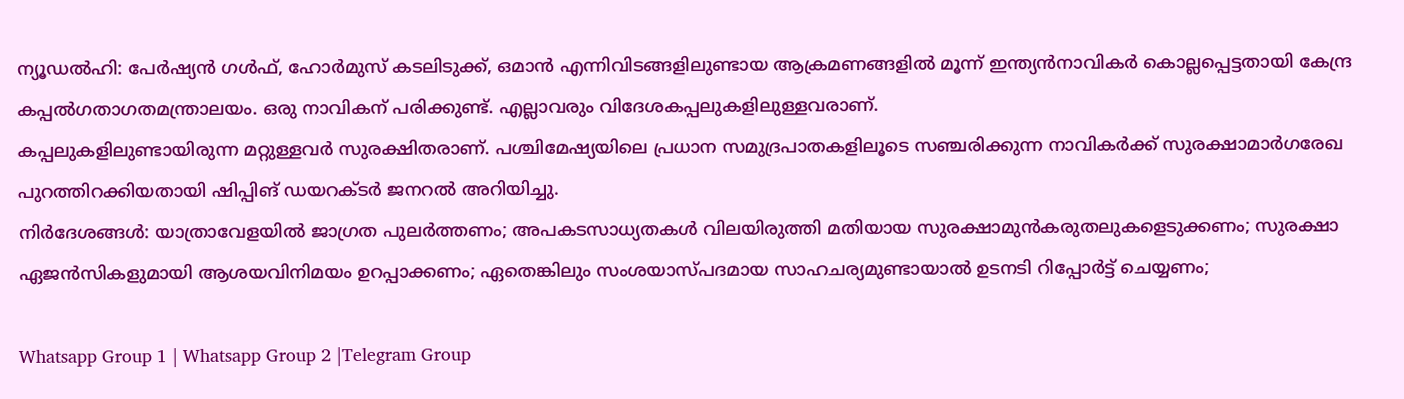ന്യൂഡൽഹി: പേർഷ്യൻ ഗൾഫ്, ഹോർമുസ് കടലിടുക്ക്, ഒമാൻ എന്നിവിടങ്ങളിലുണ്ടായ ആക്രമണങ്ങളിൽ മൂന്ന് ഇന്ത്യൻനാവികർ കൊല്ലപ്പെട്ടതായി കേന്ദ്ര കപ്പൽഗതാഗതമന്ത്രാലയം. ഒരു നാവികന് പരിക്കുണ്ട്. എല്ലാവരും വിദേശകപ്പലുകളിലുള്ളവരാണ്.
കപ്പലുകളിലുണ്ടായിരുന്ന മറ്റുള്ളവർ സുരക്ഷിതരാണ്. പശ്ചിമേഷ്യയിലെ പ്രധാന സമുദ്രപാതകളിലൂടെ സഞ്ചരിക്കുന്ന നാവികർക്ക് സുരക്ഷാമാർഗരേഖ പുറത്തിറക്കിയതായി ഷിപ്പിങ് ഡയറക്ടർ ജനറൽ അറിയിച്ചു.
നിർദേശങ്ങൾ: യാത്രാവേളയിൽ ജാഗ്രത പുലർത്തണം; അപകടസാധ്യതകൾ വിലയിരുത്തി മതിയായ സുരക്ഷാമുൻകരുതലുകളെടുക്കണം; സുരക്ഷാ ഏജൻസികളുമായി ആശയവിനിമയം ഉറപ്പാക്കണം; ഏതെങ്കിലും സംശയാസ്പദമായ സാഹചര്യമുണ്ടായാൽ ഉടനടി റിപ്പോർട്ട് ചെയ്യണം;

Whatsapp Group 1 | Whatsapp Group 2 |Telegram Group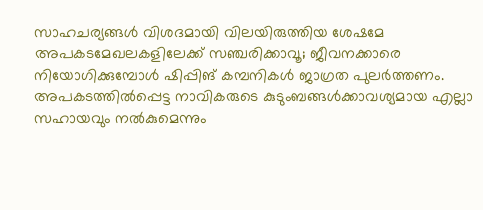സാഹചര്യങ്ങൾ വിശദമായി വിലയിരുത്തിയ ശേഷമേ അപകടമേഖലകളിലേക്ക് സഞ്ചരിക്കാവൂ; ജീവനക്കാരെ നിയോഗിക്കുമ്പോൾ ഷിപ്പിങ് കമ്പനികൾ ജാഗ്രത പുലർത്തണം. അപകടത്തിൽപ്പെട്ട നാവികരുടെ കുടുംബങ്ങൾക്കാവശ്യമായ എല്ലാ സഹായവും നൽകുമെന്നും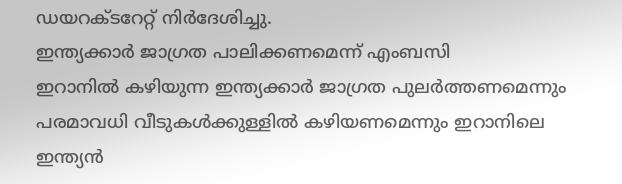ഡയറക്ടറേറ്റ് നിർദേശിച്ചു.
ഇന്ത്യക്കാർ ജാഗ്രത പാലിക്കണമെന്ന് എംബസി
ഇറാനിൽ കഴിയുന്ന ഇന്ത്യക്കാർ ജാഗ്രത പുലർത്തണമെന്നും പരമാവധി വീടുകൾക്കുള്ളിൽ കഴിയണമെന്നും ഇറാനിലെ ഇന്ത്യൻ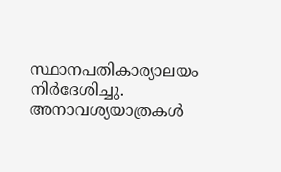സ്ഥാനപതികാര്യാലയം നിർദേശിച്ചു. അനാവശ്യയാത്രകൾ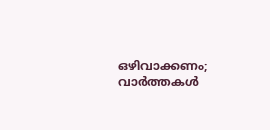ഒഴിവാക്കണം; വാർത്തകൾ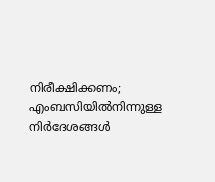നിരീക്ഷിക്കണം; എംബസിയിൽനിന്നുള്ള നിർദേശങ്ങൾ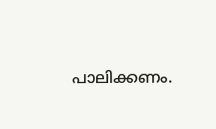പാലിക്കണം.